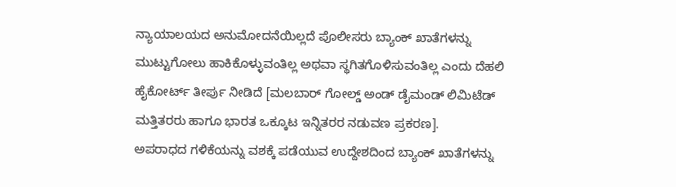ನ್ಯಾಯಾಲಯದ ಅನುಮೋದನೆಯಿಲ್ಲದೆ ಪೊಲೀಸರು ಬ್ಯಾಂಕ್ ಖಾತೆಗಳನ್ನು ಮುಟ್ಟುಗೋಲು ಹಾಕಿಕೊಳ್ಳುವಂತಿಲ್ಲ ಅಥವಾ ಸ್ಥಗಿತಗೊಳಿಸುವಂತಿಲ್ಲ ಎಂದು ದೆಹಲಿ ಹೈಕೋರ್ಟ್ ತೀರ್ಪು ನೀಡಿದೆ [ಮಲಬಾರ್ ಗೋಲ್ಡ್ ಅಂಡ್ ಡೈಮಂಡ್ ಲಿಮಿಟೆಡ್ ಮತ್ತಿತರರು ಹಾಗೂ ಭಾರತ ಒಕ್ಕೂಟ ಇನ್ನಿತರರ ನಡುವಣ ಪ್ರಕರಣ].
ಅಪರಾಧದ ಗಳಿಕೆಯನ್ನು ವಶಕ್ಕೆ ಪಡೆಯುವ ಉದ್ದೇಶದಿಂದ ಬ್ಯಾಂಕ್ ಖಾತೆಗಳನ್ನು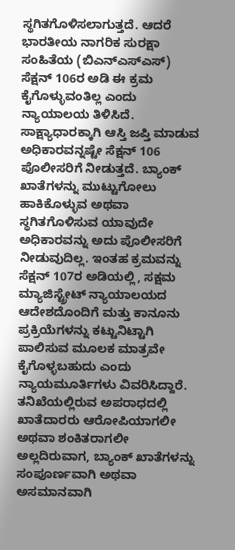ಸ್ಥಗಿತಗೊಳಿಸಲಾಗುತ್ತದೆ. ಆದರೆ ಭಾರತೀಯ ನಾಗರಿಕ ಸುರಕ್ಷಾ ಸಂಹಿತೆಯ (ಬಿಎನ್ಎಸ್ಎಸ್) ಸೆಕ್ಷನ್ 106ರ ಅಡಿ ಈ ಕ್ರಮ ಕೈಗೊಳ್ಳುವಂತಿಲ್ಲ ಎಂದು ನ್ಯಾಯಾಲಯ ತಿಳಿಸಿದೆ.
ಸಾಕ್ಷ್ಯಾಧಾರಕ್ಕಾಗಿ ಆಸ್ತಿ ಜಪ್ತಿ ಮಾಡುವ ಅಧಿಕಾರವನ್ನಷ್ಟೇ ಸೆಕ್ಷನ್ 106 ಪೊಲೀಸರಿಗೆ ನೀಡುತ್ತದೆ. ಬ್ಯಾಂಕ್ ಖಾತೆಗಳನ್ನು ಮುಟ್ಟುಗೋಲು ಹಾಕಿಕೊಳ್ಳುವ ಅಥವಾ ಸ್ಥಗಿತಗೊಳಿಸುವ ಯಾವುದೇ ಅಧಿಕಾರವನ್ನು ಅದು ಪೊಲೀಸರಿಗೆ ನೀಡುವುದಿಲ್ಲ. ಇಂತಹ ಕ್ರಮವನ್ನು ಸೆಕ್ಷನ್ 107ರ ಅಡಿಯಲ್ಲಿ, ಸಕ್ಷಮ ಮ್ಯಾಜಿಸ್ಟ್ರೇಟ್ ನ್ಯಾಯಾಲಯದ ಆದೇಶದೊಂದಿಗೆ ಮತ್ತು ಕಾನೂನು ಪ್ರಕ್ರಿಯೆಗಳನ್ನು ಕಟ್ಟುನಿಟ್ಟಾಗಿ ಪಾಲಿಸುವ ಮೂಲಕ ಮಾತ್ರವೇ ಕೈಗೊಳ್ಳಬಹುದು ಎಂದು ನ್ಯಾಯಮೂರ್ತಿಗಳು ವಿವರಿಸಿದ್ದಾರೆ.
ತನಿಖೆಯಲ್ಲಿರುವ ಅಪರಾಧದಲ್ಲಿ ಖಾತೆದಾರರು ಆರೋಪಿಯಾಗಲೀ ಅಥವಾ ಶಂಕಿತರಾಗಲೀ ಅಲ್ಲದಿರುವಾಗ, ಬ್ಯಾಂಕ್ ಖಾತೆಗಳನ್ನು ಸಂಪೂರ್ಣವಾಗಿ ಅಥವಾ ಅಸಮಾನವಾಗಿ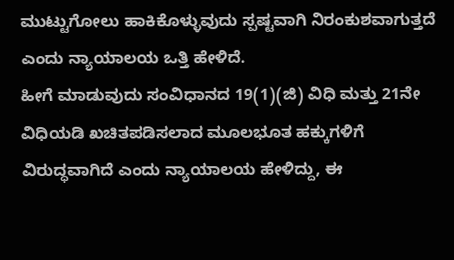ಮುಟ್ಟುಗೋಲು ಹಾಕಿಕೊಳ್ಳುವುದು ಸ್ಪಷ್ಟವಾಗಿ ನಿರಂಕುಶವಾಗುತ್ತದೆ ಎಂದು ನ್ಯಾಯಾಲಯ ಒತ್ತಿ ಹೇಳಿದೆ.
ಹೀಗೆ ಮಾಡುವುದು ಸಂವಿಧಾನದ 19(1)(ಜಿ) ವಿಧಿ ಮತ್ತು 21ನೇ ವಿಧಿಯಡಿ ಖಚಿತಪಡಿಸಲಾದ ಮೂಲಭೂತ ಹಕ್ಕುಗಳಿಗೆ ವಿರುದ್ಧವಾಗಿದೆ ಎಂದು ನ್ಯಾಯಾಲಯ ಹೇಳಿದ್ದು, ಈ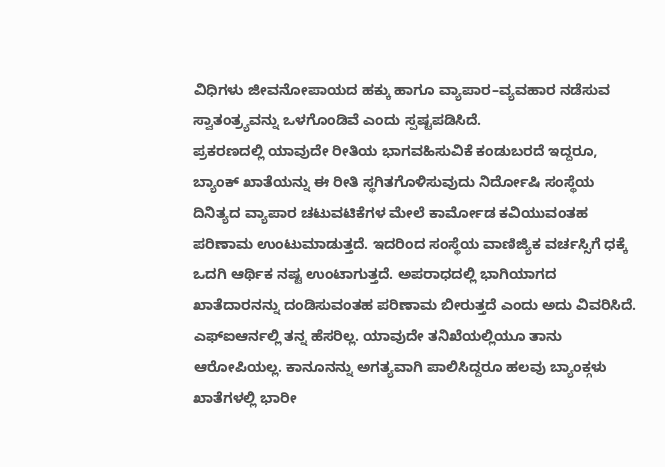ವಿಧಿಗಳು ಜೀವನೋಪಾಯದ ಹಕ್ಕು ಹಾಗೂ ವ್ಯಾಪಾರ–ವ್ಯವಹಾರ ನಡೆಸುವ ಸ್ವಾತಂತ್ರ್ಯವನ್ನು ಒಳಗೊಂಡಿವೆ ಎಂದು ಸ್ಪಷ್ಟಪಡಿಸಿದೆ.
ಪ್ರಕರಣದಲ್ಲಿ ಯಾವುದೇ ರೀತಿಯ ಭಾಗವಹಿಸುವಿಕೆ ಕಂಡುಬರದೆ ಇದ್ದರೂ, ಬ್ಯಾಂಕ್ ಖಾತೆಯನ್ನು ಈ ರೀತಿ ಸ್ಥಗಿತಗೊಳಿಸುವುದು ನಿರ್ದೋಷಿ ಸಂಸ್ಥೆಯ ದಿನಿತ್ಯದ ವ್ಯಾಪಾರ ಚಟುವಟಿಕೆಗಳ ಮೇಲೆ ಕಾರ್ಮೋಡ ಕವಿಯುವಂತಹ ಪರಿಣಾಮ ಉಂಟುಮಾಡುತ್ತದೆ. ಇದರಿಂದ ಸಂಸ್ಥೆಯ ವಾಣಿಜ್ಯಿಕ ವರ್ಚಸ್ಸಿಗೆ ಧಕ್ಕೆ ಒದಗಿ ಆರ್ಥಿಕ ನಷ್ಟ ಉಂಟಾಗುತ್ತದೆ. ಅಪರಾಧದಲ್ಲಿ ಭಾಗಿಯಾಗದ ಖಾತೆದಾರನನ್ನು ದಂಡಿಸುವಂತಹ ಪರಿಣಾಮ ಬೀರುತ್ತದೆ ಎಂದು ಅದು ವಿವರಿಸಿದೆ.
ಎಫ್ಐಆರ್ನಲ್ಲಿ ತನ್ನ ಹೆಸರಿಲ್ಲ. ಯಾವುದೇ ತನಿಖೆಯಲ್ಲಿಯೂ ತಾನು ಆರೋಪಿಯಲ್ಲ. ಕಾನೂನನ್ನು ಅಗತ್ಯವಾಗಿ ಪಾಲಿಸಿದ್ದರೂ ಹಲವು ಬ್ಯಾಂಕ್ಗಳು ಖಾತೆಗಳಲ್ಲಿ ಭಾರೀ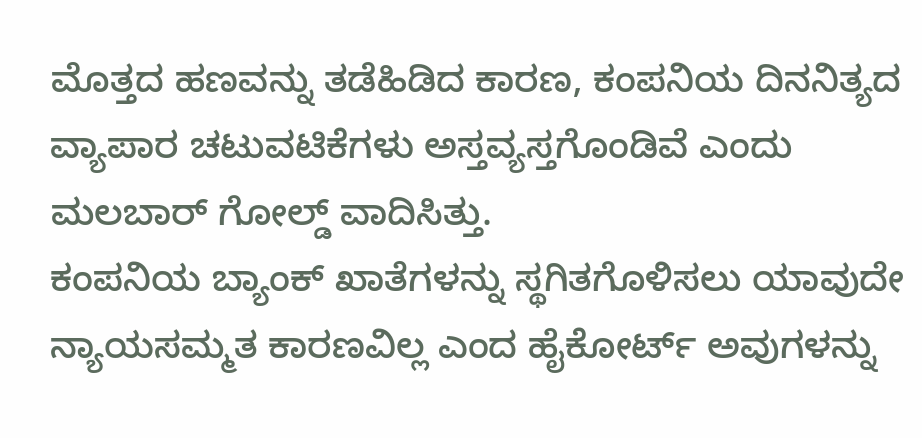ಮೊತ್ತದ ಹಣವನ್ನು ತಡೆಹಿಡಿದ ಕಾರಣ, ಕಂಪನಿಯ ದಿನನಿತ್ಯದ ವ್ಯಾಪಾರ ಚಟುವಟಿಕೆಗಳು ಅಸ್ತವ್ಯಸ್ತಗೊಂಡಿವೆ ಎಂದು ಮಲಬಾರ್ ಗೋಲ್ಡ್ ವಾದಿಸಿತ್ತು.
ಕಂಪನಿಯ ಬ್ಯಾಂಕ್ ಖಾತೆಗಳನ್ನು ಸ್ಥಗಿತಗೊಳಿಸಲು ಯಾವುದೇ ನ್ಯಾಯಸಮ್ಮತ ಕಾರಣವಿಲ್ಲ ಎಂದ ಹೈಕೋರ್ಟ್ ಅವುಗಳನ್ನು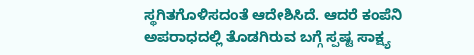ಸ್ಥಗಿತಗೊಳಿಸದಂತೆ ಆದೇಶಿಸಿದೆ. ಆದರೆ ಕಂಪೆನಿ ಅಪರಾಧದಲ್ಲಿ ತೊಡಗಿರುವ ಬಗ್ಗೆ ಸ್ಪಷ್ಟ ಸಾಕ್ಷ್ಯ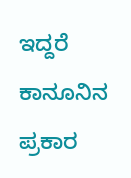ಇದ್ದರೆ ಕಾನೂನಿನ ಪ್ರಕಾರ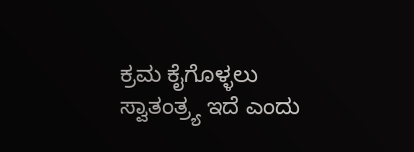ಕ್ರಮ ಕೈಗೊಳ್ಳಲು ಸ್ವಾತಂತ್ರ್ಯ ಇದೆ ಎಂದು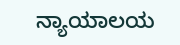ನ್ಯಾಯಾಲಯ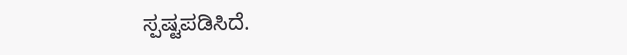ಸ್ಪಷ್ಟಪಡಿಸಿದೆ.